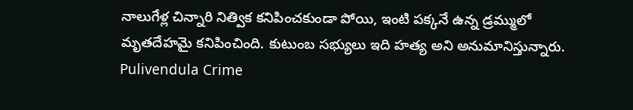నాలుగేళ్ల చిన్నారి నిత్విక కనిపించకుండా పోయి, ఇంటి పక్కనే ఉన్న డ్రమ్ములో మృతదేహమై కనిపించింది. కుటుంబ సభ్యులు ఇది హత్య అని అనుమానిస్తున్నారు.
Pulivendula Crime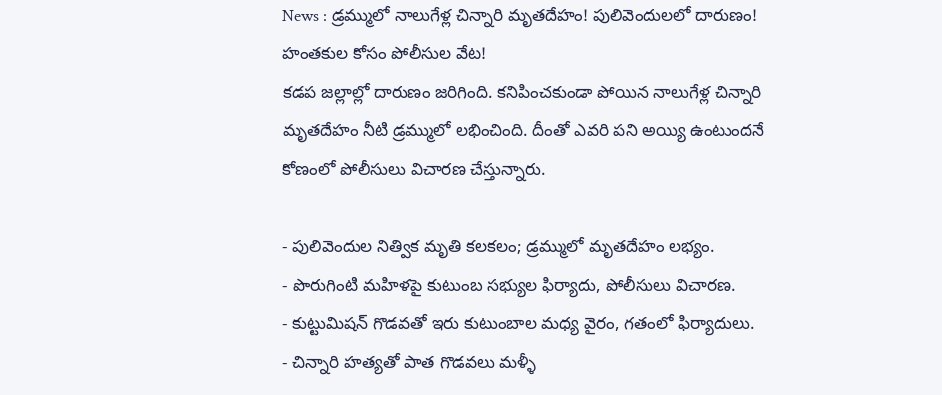News : డ్రమ్ములో నాలుగేళ్ల చిన్నారి మృతదేహం! పులివెందులలో దారుణం! హంతకుల కోసం పోలీసుల వేట!
కడప జల్లాల్లో దారుణం జరిగింది. కనిపించకుండా పోయిన నాలుగేళ్ల చిన్నారి మృతదేహం నీటి డ్రమ్ములో లభించింది. దీంతో ఎవరి పని అయ్యి ఉంటుందనే కోణంలో పోలీసులు విచారణ చేస్తున్నారు.

- పులివెందుల నిత్విక మృతి కలకలం; డ్రమ్ములో మృతదేహం లభ్యం.
- పొరుగింటి మహిళపై కుటుంబ సభ్యుల ఫిర్యాదు, పోలీసులు విచారణ.
- కుట్టుమిషన్ గొడవతో ఇరు కుటుంబాల మధ్య వైరం, గతంలో ఫిర్యాదులు.
- చిన్నారి హత్యతో పాత గొడవలు మళ్ళీ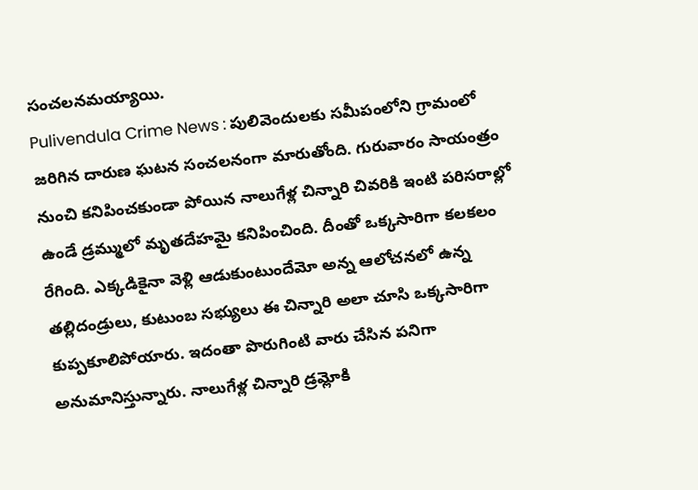సంచలనమయ్యాయి.
Pulivendula Crime News : పులివెందులకు సమీపంలోని గ్రామంలో జరిగిన దారుణ ఘటన సంచలనంగా మారుతోంది. గురువారం సాయంత్రం నుంచి కనిపించకుండా పోయిన నాలుగేళ్ల చిన్నారి చివరికి ఇంటి పరిసరాల్లో ఉండే డ్రమ్ములో మృతదేహమై కనిపించింది. దీంతో ఒక్కసారిగా కలకలం రేగింది. ఎక్కడికైనా వెళ్లి ఆడుకుంటుందేమో అన్న ఆలోచనలో ఉన్న తల్లిదండ్రులు, కుటుంబ సభ్యులు ఈ చిన్నారి అలా చూసి ఒక్కసారిగా కుప్పకూలిపోయారు. ఇదంతా పొరుగింటి వారు చేసిన పనిగా అనుమానిస్తున్నారు. నాలుగేళ్ల చిన్నారి డ్రమ్లోకి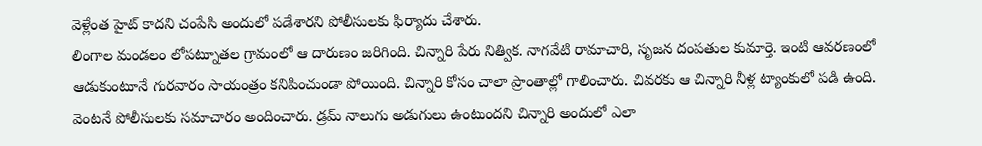వెళ్లేంత హైట్ కాదని చంపేసి అందులో పడేశారని పోలీసులకు ఫిర్యాదు చేశారు.
లింగాల మండలం లోపట్నూతల గ్రామంలో ఆ దారుణం జరిగింది. చిన్నారి పేరు నిత్విక. నాగవేటి రామాచారి, సృజన దంపతుల కుమార్తె. ఇంటి ఆవరణంలో ఆడుకుంటూనే గురవారం సాయంత్రం కనిపించుండా పోయింది. చిన్నారి కోసం చాలా ప్రాంతాల్లో గాలించారు. చివరకు ఆ చిన్నారి నీళ్ల ట్యాంకులో పడి ఉంది. వెంటనే పోలీసులకు సమాచారం అందించారు. డ్రమ్ నాలుగు అడుగులు ఉంటుందని చిన్నారి అందులో ఎలా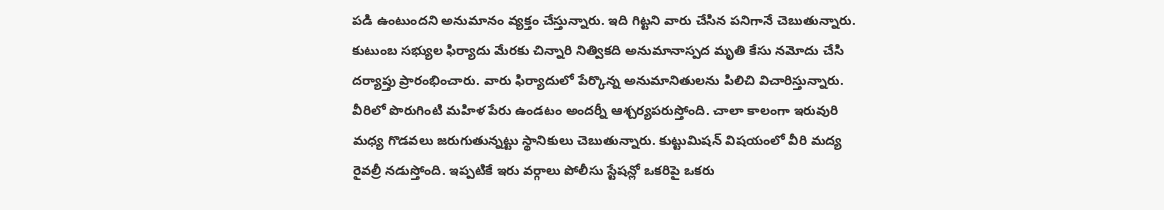పడి ఉంటుందని అనుమానం వ్యక్తం చేస్తున్నారు. ఇది గిట్టని వారు చేసిన పనిగానే చెబుతున్నారు.
కుటుంబ సభ్యుల ఫిర్యాదు మేరకు చిన్నారి నిత్వికది అనుమానాస్పద మృతి కేసు నమోదు చేసి దర్యాప్తు ప్రారంభించారు. వారు ఫిర్యాదులో పేర్కొన్న అనుమానితులను పిలిచి విచారిస్తున్నారు. వీరిలో పొరుగింటి మహిళ పేరు ఉండటం అందర్నీ ఆశ్చర్యపరుస్తోంది. చాలా కాలంగా ఇరువురి మధ్య గొడవలు జరుగుతున్నట్టు స్థానికులు చెబుతున్నారు. కుట్టుమిషన్ విషయంలో వీరి మద్య రైవల్రీ నడుస్తోంది. ఇప్పటికే ఇరు వర్గాలు పోలీసు స్టేషన్లో ఒకరిపై ఒకరు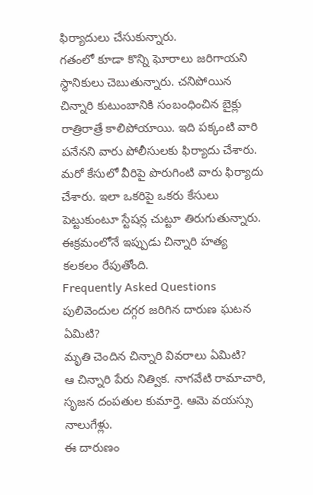ఫిర్యాదులు చేసుకున్నారు.
గతంలో కూడా కొన్ని ఘోరాలు జరిగాయని స్థానికులు చెబుతున్నారు. చనిపోయిన చిన్నారి కుటుంబానికి సంబంధించిన బైక్లు రాత్రిరాత్రే కాలిపోయాయి. ఇది పక్కంటి వారి పనేనని వారు పోలీసులకు ఫిర్యాదు చేశారు. మరో కేసులో వీరిపై పొరుగింటి వారు ఫిర్యాదు చేశారు. ఇలా ఒకరిపై ఒకరు కేసులు పెట్టుకుంటూ స్టేషన్ల చుట్టూ తిరుగుతున్నారు. ఈక్రమంలోనే ఇప్పుడు చిన్నారి హత్య కలకలం రేపుతోంది.
Frequently Asked Questions
పులివెందుల దగ్గర జరిగిన దారుణ ఘటన ఏమిటి?
మృతి చెందిన చిన్నారి వివరాలు ఏమిటి?
ఆ చిన్నారి పేరు నిత్విక. నాగవేటి రామాచారి, సృజన దంపతుల కుమార్తె. ఆమె వయస్సు నాలుగేళ్లు.
ఈ దారుణం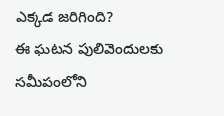ఎక్కడ జరిగింది?
ఈ ఘటన పులివెందులకు సమీపంలోని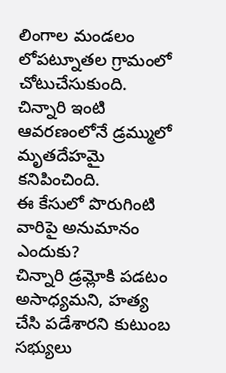లింగాల మండలం లోపట్నూతల గ్రామంలో చోటుచేసుకుంది. చిన్నారి ఇంటి ఆవరణంలోనే డ్రమ్ములో మృతదేహమై కనిపించింది.
ఈ కేసులో పొరుగింటి వారిపై అనుమానం ఎందుకు?
చిన్నారి డ్రమ్లోకి పడటం అసాధ్యమని, హత్య చేసి పడేశారని కుటుంబ సభ్యులు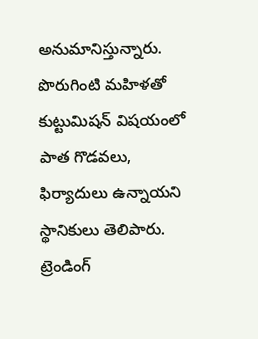అనుమానిస్తున్నారు. పొరుగింటి మహిళతో కుట్టుమిషన్ విషయంలో పాత గొడవలు, ఫిర్యాదులు ఉన్నాయని స్థానికులు తెలిపారు.
ట్రెండింగ్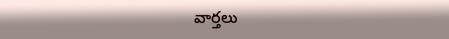వార్తలు